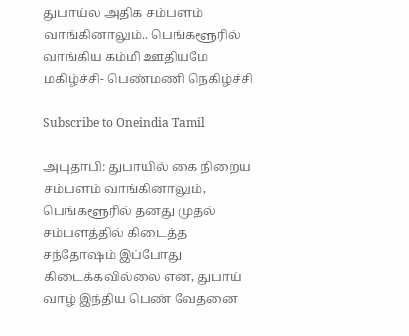துபாய்ல அதிக சம்பளம் வாங்கினாலும்.. பெங்களூரில் வாங்கிய கம்மி ஊதியமே மகிழ்ச்சி- பெண்மணி நெகிழ்ச்சி

Subscribe to Oneindia Tamil

அபுதாபி: துபாயில் கை நிறைய சம்பளம் வாங்கினாலும், பெங்களூரில் தனது முதல் சம்பளத்தில் கிடைத்த சந்தோஷம் இப்போது கிடைக்கவில்லை என, துபாய் வாழ் இந்திய பெண் வேதனை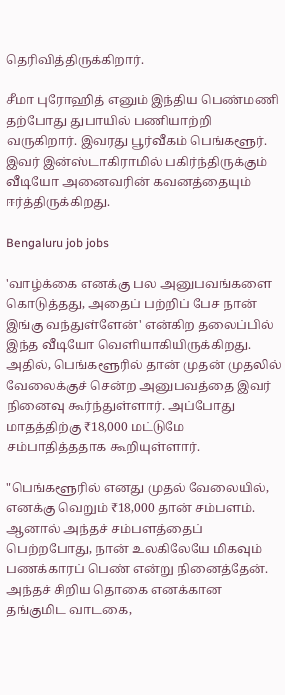தெரிவித்திருக்கிறார்.

சீமா புரோஹித் எனும் இந்திய பெண்மணி தற்போது துபாயில் பணியாற்றி வருகிறார். இவரது பூர்வீகம் பெங்களூர். இவர் இன்ஸ்டாகிராமில் பகிர்ந்திருக்கும் வீடியோ அனைவரின் கவனத்தையும் ஈர்த்திருக்கிறது.

Bengaluru job jobs

'வாழ்க்கை எனக்கு பல அனுபவங்களை கொடுத்தது, அதைப் பற்றிப் பேச நான் இங்கு வந்துள்ளேன்' என்கிற தலைப்பில் இந்த வீடியோ வெளியாகியிருக்கிறது. அதில், பெங்களூரில் தான் முதன் முதலில் வேலைக்குச் சென்ற அனுபவத்தை இவர் நினைவு கூர்ந்துள்ளார். அப்போது மாதத்திற்கு ₹18,000 மட்டுமே சம்பாதித்ததாக கூறியுள்ளார்.

"பெங்களூரில் எனது முதல் வேலையில், எனக்கு வெறும் ₹18,000 தான் சம்பளம். ஆனால் அந்தச் சம்பளத்தைப் பெற்றபோது, நான் உலகிலேயே மிகவும் பணக்காரப் பெண் என்று நினைத்தேன். அந்தச் சிறிய தொகை எனக்கான தங்குமிட வாடகை,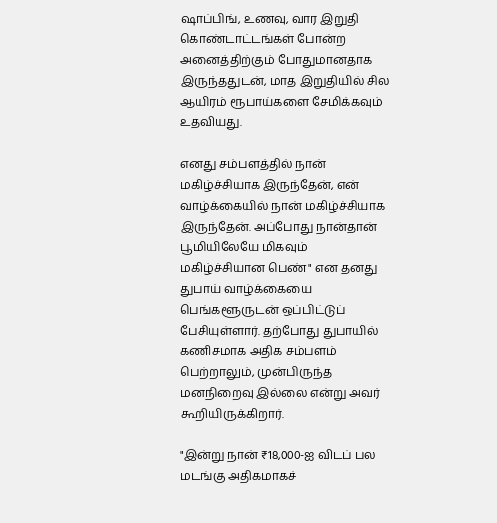ஷாப்பிங், உணவு, வார இறுதி கொண்டாட்டங்கள் போன்ற அனைத்திற்கும் போதுமானதாக இருந்ததுடன், மாத இறுதியில் சில ஆயிரம் ரூபாய்களை சேமிக்கவும் உதவியது.

எனது சம்பளத்தில் நான் மகிழ்ச்சியாக இருந்தேன், என் வாழ்க்கையில் நான் மகிழ்ச்சியாக இருந்தேன். அப்போது நான்தான் பூமியிலேயே மிகவும் மகிழ்ச்சியான பெண்" என தனது துபாய் வாழ்க்கையை பெங்களூருடன் ஒப்பிட்டுப் பேசியுள்ளார். தற்போது துபாயில் கணிசமாக அதிக சம்பளம் பெற்றாலும், முன்பிருந்த மனநிறைவு இல்லை என்று அவர் கூறியிருக்கிறார்.

"இன்று நான் ₹18,000-ஐ விடப் பல மடங்கு அதிகமாகச்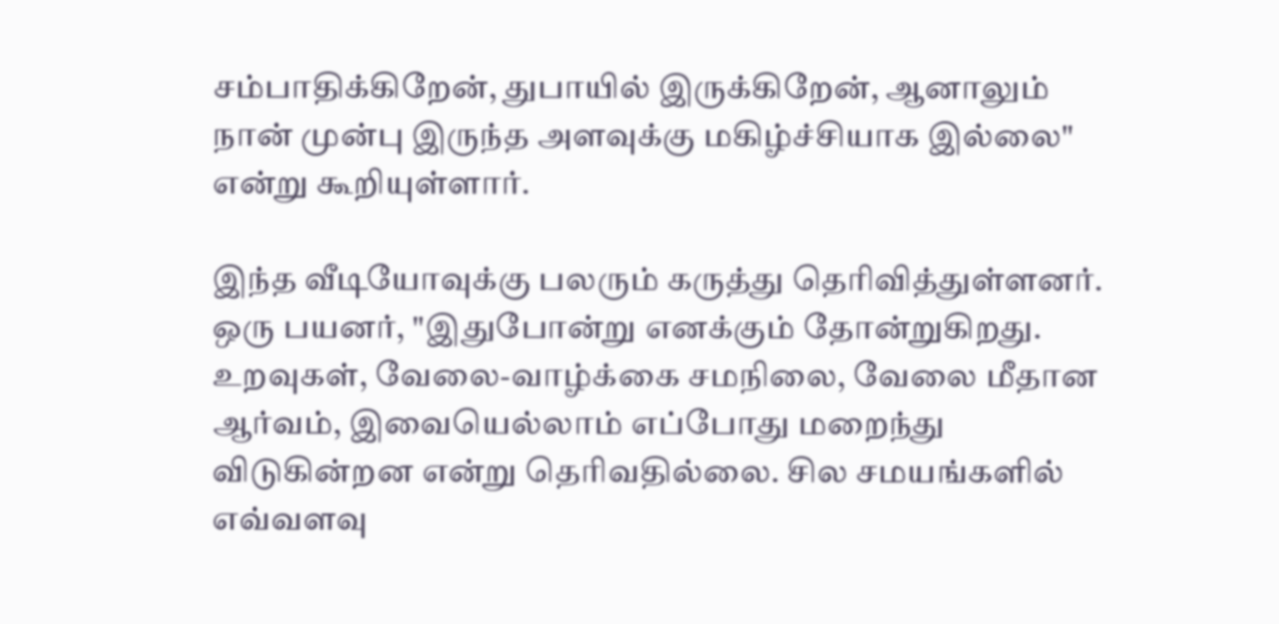சம்பாதிக்கிறேன், துபாயில் இருக்கிறேன், ஆனாலும் நான் முன்பு இருந்த அளவுக்கு மகிழ்ச்சியாக இல்லை" என்று கூறியுள்ளார்.

இந்த வீடியோவுக்கு பலரும் கருத்து தெரிவித்துள்ளனர். ஒரு பயனர், "இதுபோன்று எனக்கும் தோன்றுகிறது. உறவுகள், வேலை-வாழ்க்கை சமநிலை, வேலை மீதான ஆர்வம், இவையெல்லாம் எப்போது மறைந்து விடுகின்றன என்று தெரிவதில்லை. சில சமயங்களில் எவ்வளவு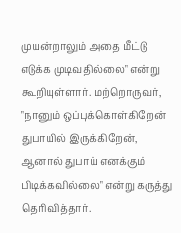முயன்றாலும் அதை மீட்டு எடுக்க முடிவதில்லை" என்று கூறியுள்ளார். மற்றொருவர், "நானும் ஒப்புக்கொள்கிறேன் துபாயில் இருக்கிறேன், ஆனால் துபாய் எனக்கும் பிடிக்கவில்லை" என்று கருத்து தெரிவித்தார்.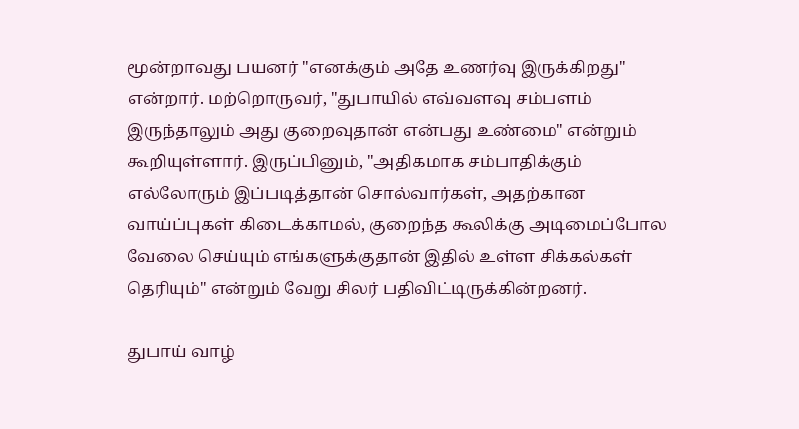மூன்றாவது பயனர் "எனக்கும் அதே உணர்வு இருக்கிறது" என்றார். மற்றொருவர், "துபாயில் எவ்வளவு சம்பளம் இருந்தாலும் அது குறைவுதான் என்பது உண்மை" என்றும் கூறியுள்ளார். இருப்பினும், "அதிகமாக சம்பாதிக்கும் எல்லோரும் இப்படித்தான் சொல்வார்கள், அதற்கான வாய்ப்புகள் கிடைக்காமல், குறைந்த கூலிக்கு அடிமைப்போல வேலை செய்யும் எங்களுக்குதான் இதில் உள்ள சிக்கல்கள் தெரியும்" என்றும் வேறு சிலர் பதிவிட்டிருக்கின்றனர்.

துபாய் வாழ்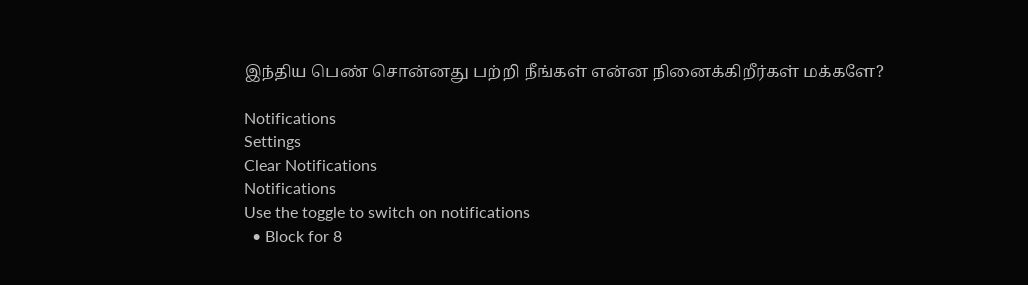இந்திய பெண் சொன்னது பற்றி நீங்கள் என்ன நினைக்கிறீர்கள் மக்களே?

Notifications
Settings
Clear Notifications
Notifications
Use the toggle to switch on notifications
  • Block for 8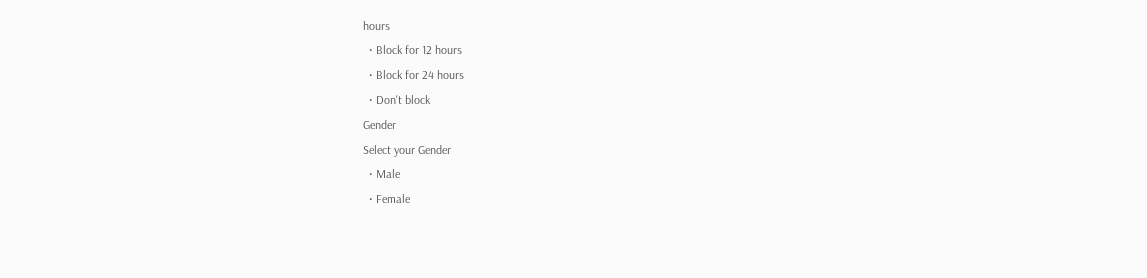hours
  • Block for 12 hours
  • Block for 24 hours
  • Don't block
Gender
Select your Gender
  • Male
  • Female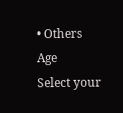• Others
Age
Select your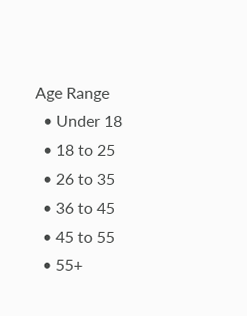Age Range
  • Under 18
  • 18 to 25
  • 26 to 35
  • 36 to 45
  • 45 to 55
  • 55+